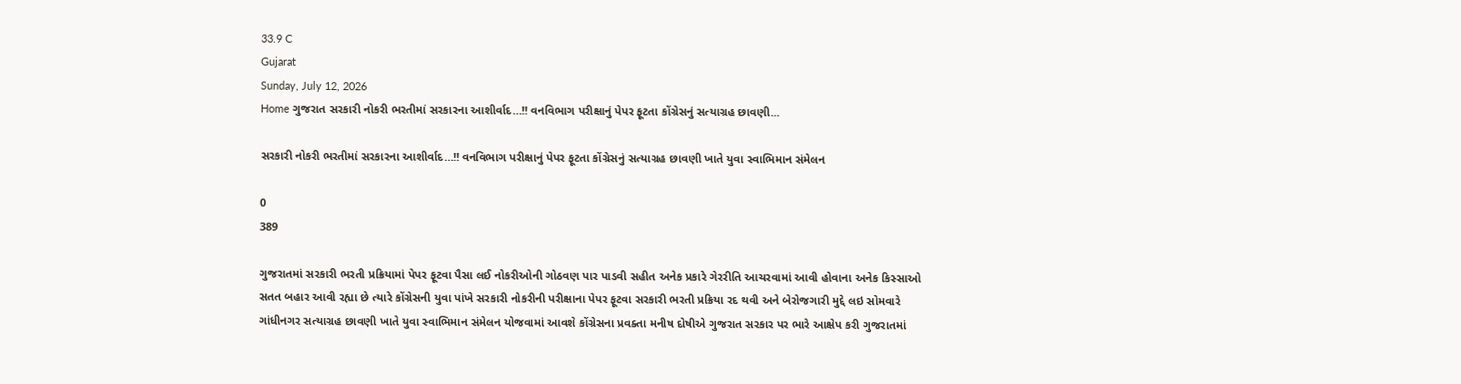33.9 C
Gujarat
Sunday, July 12, 2026
Home ગુજરાત સરકારી નોકરી ભરતીમાં સરકારના આશીર્વાદ…!! વનવિભાગ પરીક્ષાનું પેપર ફૂટતા કોંગ્રેસનું સત્યાગ્રહ છાવણી...

સરકારી નોકરી ભરતીમાં સરકારના આશીર્વાદ…!! વનવિભાગ પરીક્ષાનું પેપર ફૂટતા કોંગ્રેસનું સત્યાગ્રહ છાવણી ખાતે યુવા સ્વાભિમાન સંમેલન

0
389

ગુજરાતમાં સરકારી ભરતી પ્રક્રિયામાં પેપર ફૂટવા પૈસા લઈ નોકરીઓની ગોઠવણ પાર પાડવી સહીત અનેક પ્રકારે ગેરરીતિ આચરવામાં આવી હોવાના અનેક કિસ્સાઓ સતત બહાર આવી રહ્યા છે ત્યારે કોંગ્રેસની યુવા પાંખે સરકારી નોકરીની પરીક્ષાના પેપર ફૂટવા સરકારી ભરતી પ્રક્રિયા રદ થવી અને બેરોજગારી મુદ્દે લઇ સોમવારે ગાંધીનગર સત્યાગ્રહ છાવણી ખાતે યુવા સ્વાભિમાન સંમેલન યોજવામાં આવશે કોંગ્રેસના પ્રવક્તા મનીષ દોષીએ ગુજરાત સરકાર પર ભારે આક્ષેપ કરી ગુજરાતમાં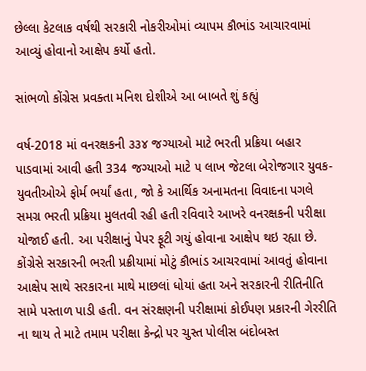છેલ્લા કેટલાક વર્ષથી સરકારી નોકરીઓમાં વ્યાપમ કૌભાંડ આચારવામાં આવ્યું હોવાનો આક્ષેપ કર્યો હતો.

સાંભળો કોંગ્રેસ પ્રવક્તા મનિશ દોશીએ આ બાબતે શું કહ્યું

વર્ષ-2018 માં વનરક્ષકની ૩૩૪ જગ્યાઓ માટે ભરતી પ્રક્રિયા બહાર પાડવામાં આવી હતી 334 જગ્યાઓ માટે ૫ લાખ જેટલા બેરોજગાર યુવક-યુવતીઓએ ફોર્મ ભર્યાં હતા, જો કે આર્થિક અનામતના વિવાદના પગલે સમગ્ર ભરતી પ્રક્રિયા મુલતવી રહી હતી રવિવારે આખરે વનરક્ષકની પરીક્ષા યોજાઈ હતી. આ પરીક્ષાનું પેપર ફૂટી ગયું હોવાના આક્ષેપ થઇ રહ્યા છે. કોંગ્રેસે સરકારની ભરતી પ્રક્રીયામાં મોટું કૌભાંડ આચરવામાં આવતું હોવાના આક્ષેપ સાથે સરકારના માથે માછલાં ધોયાં હતા અને સરકારની રીતિનીતિ સામે પસ્તાળ પાડી હતી. વન સંરક્ષણની પરીક્ષામાં કોઈપણ પ્રકારની ગેરરીતિ ના થાય તે માટે તમામ પરીક્ષા કેન્દ્રો પર ચુસ્ત પોલીસ બંદોબસ્ત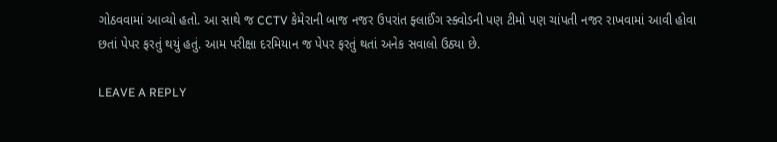ગોઠવવામાં આવ્યો હતો. આ સાથે જ CCTV કેમેરાની બાજ નજર ઉપરાંત ફ્લાઈંગ સ્ક્વોડની પણ ટીમો પણ ચાંપતી નજર રાખવામાં આવી હોવા છતાં પેપર ફરતું થયું હતું. આમ પરીક્ષા દરમિયાન જ પેપર ફરતું થતાં અનેક સવાલો ઉઠ્યા છે.

LEAVE A REPLY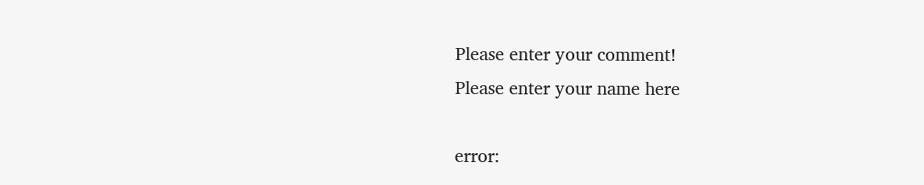Please enter your comment!
Please enter your name here

error: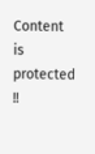Content is protected !!